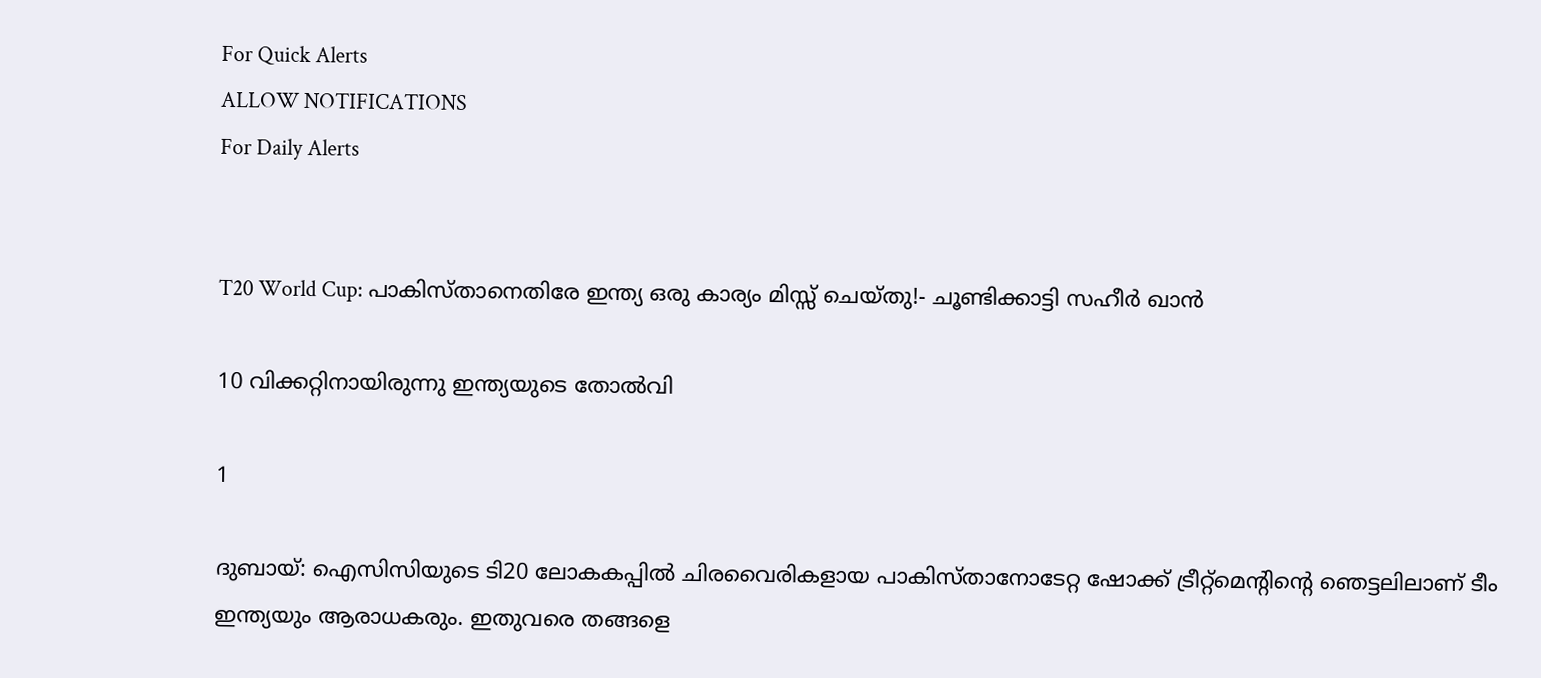For Quick Alerts
ALLOW NOTIFICATIONS
For Daily Alerts


T20 World Cup: പാകിസ്താനെതിരേ ഇന്ത്യ ഒരു കാര്യം മിസ്സ് ചെയ്തു!- ചൂണ്ടിക്കാട്ടി സഹീര്‍ ഖാന്‍

10 വിക്കറ്റിനായിരുന്നു ഇന്ത്യയുടെ തോല്‍വി

1

ദുബായ്: ഐസിസിയുടെ ടി20 ലോകകപ്പില്‍ ചിരവൈരികളായ പാകിസ്താനോടേറ്റ ഷോക്ക് ട്രീറ്റ്‌മെന്റിന്റെ ഞെട്ടലിലാണ് ടീം ഇന്ത്യയും ആരാധകരും. ഇതുവരെ തങ്ങളെ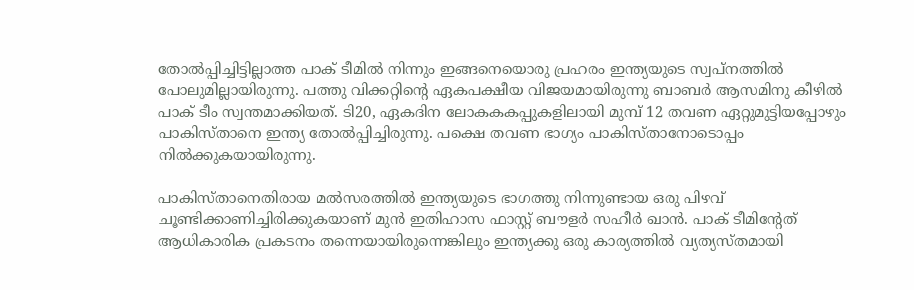തോല്‍പ്പിച്ചിട്ടില്ലാത്ത പാക് ടീമില്‍ നിന്നും ഇങ്ങനെയൊരു പ്രഹരം ഇന്ത്യയുടെ സ്വപ്‌നത്തില്‍ പോലുമില്ലായിരുന്നു. പത്തു വിക്കറ്റിന്റെ ഏകപക്ഷീയ വിജയമായിരുന്നു ബാബര്‍ ആസമിനു കീഴില്‍ പാക് ടീം സ്വന്തമാക്കിയത്. ടി20, ഏകദിന ലോകകകപ്പുകളിലായി മുമ്പ് 12 തവണ ഏറ്റുമുട്ടിയപ്പോഴും പാകിസ്താനെ ഇന്ത്യ തോല്‍പ്പിച്ചിരുന്നു. പക്ഷെ തവണ ഭാഗ്യം പാകിസ്താനോടൊപ്പം നില്‍ക്കുകയായിരുന്നു.

പാകിസ്താനെതിരായ മല്‍സരത്തില്‍ ഇന്ത്യയുടെ ഭാഗത്തു നിന്നുണ്ടായ ഒരു പിഴവ് ചൂണ്ടിക്കാണിച്ചിരിക്കുകയാണ് മുന്‍ ഇതിഹാസ ഫാസ്റ്റ് ബൗളര്‍ സഹീര്‍ ഖാന്‍. പാക് ടീമിന്റേത് ആധികാരിക പ്രകടനം തന്നെയായിരുന്നെങ്കിലും ഇന്ത്യക്കു ഒരു കാര്യത്തില്‍ വ്യത്യസ്തമായി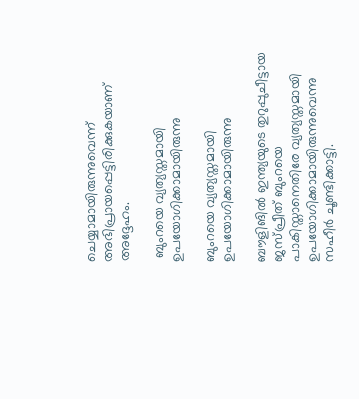ചെയ്യാമായിരുന്നുവെന്ന് അഭിപ്രായപ്പെട്ടിരിക്കുകയാണ് അദ്ദേഹം.

 ബുംറയെ വ്യത്യസ്തമായി ഉപയോഗിക്കാമായിരുന്നു

ബുംറയെ വ്യത്യസ്തമായി ഉപയോഗിക്കാമായിരുന്നു

ബൗളിങില്‍ ഇന്ത്യയുടെ തുറുപ്പുചീട്ടായ ജസ്പ്രീത് ബുംറയെ പാകിസ്താനെതിരേ വ്യത്യസ്തമായി ഉപയോഗിക്കാമായിരുന്നുവെന്നു സഹീര്‍ ചൂണ്ടിക്കാട്ടി.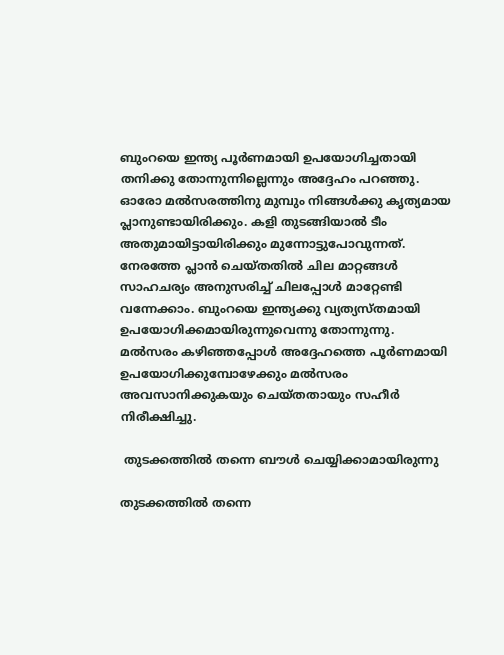ബുംറയെ ഇന്ത്യ പൂര്‍ണമായി ഉപയോഗിച്ചതായി തനിക്കു തോന്നുന്നില്ലെന്നും അദ്ദേഹം പറഞ്ഞു.
ഓരോ മല്‍സരത്തിനു മുമ്പും നിങ്ങള്‍ക്കു കൃത്യമായ പ്ലാനുണ്ടായിരിക്കും. കളി തുടങ്ങിയാല്‍ ടീം അതുമായിട്ടായിരിക്കും മുന്നോട്ടുപോവുന്നത്. നേരത്തേ പ്ലാന്‍ ചെയ്തതില്‍ ചില മാറ്റങ്ങള്‍ സാഹചര്യം അനുസരിച്ച് ചിലപ്പോള്‍ മാറ്റേണ്ടി വന്നേക്കാം. ബുംറയെ ഇന്ത്യക്കു വ്യത്യസ്തമായി ഉപയോഗിക്കമായിരുന്നുവെന്നു തോന്നുന്നു. മല്‍സരം കഴിഞ്ഞപ്പോള്‍ അദ്ദേഹത്തെ പൂര്‍ണമായി ഉപയോഗിക്കുമ്പോഴേക്കും മല്‍സരം അവസാനിക്കുകയും ചെയ്തതായും സഹീര്‍ നിരീക്ഷിച്ചു.

 തുടക്കത്തില്‍ തന്നെ ബൗള്‍ ചെയ്യിക്കാമായിരുന്നു

തുടക്കത്തില്‍ തന്നെ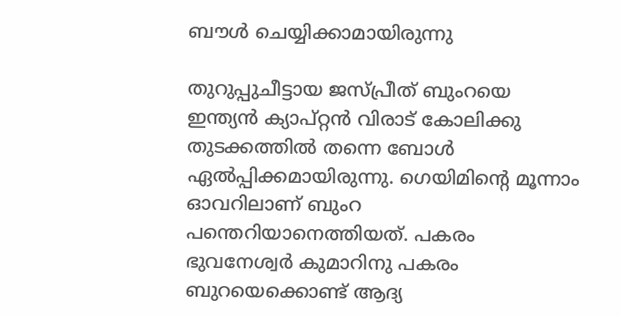ബൗള്‍ ചെയ്യിക്കാമായിരുന്നു

തുറുപ്പുചീട്ടായ ജസ്പ്രീത് ബുംറയെ ഇന്ത്യന്‍ ക്യാപ്റ്റന്‍ വിരാട് കോലിക്കു തുടക്കത്തില്‍ തന്നെ ബോള്‍ ഏല്‍പ്പിക്കമായിരുന്നു. ഗെയിമിന്റെ മൂന്നാം ഓവറിലാണ് ബുംറ പന്തെറിയാനെത്തിയത്. പകരം ഭുവനേശ്വര്‍ കുമാറിനു പകരം ബുറയെക്കൊണ്ട് ആദ്യ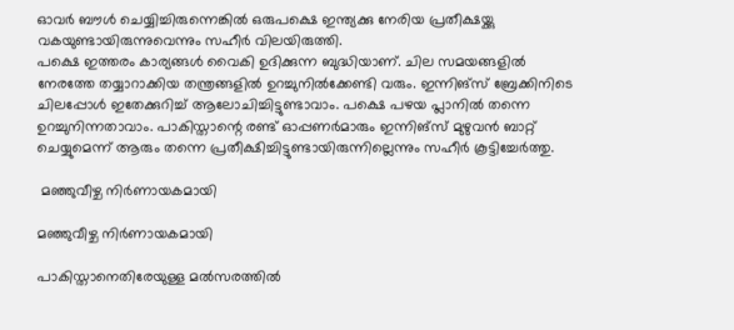ഓവര്‍ ബൗള്‍ ചെയ്യിച്ചിരുന്നെങ്കില്‍ ഒരുപക്ഷെ ഇന്ത്യക്കു നേരിയ പ്രതീക്ഷയ്ക്കു വകയുണ്ടായിരുന്നുവെന്നും സഹീര്‍ വിലയിരുത്തി.
പക്ഷെ ഇത്തരം കാര്യങ്ങള്‍ വൈകി ഉദിക്കുന്ന ബുദ്ധിയാണ്. ചില സമയങ്ങളില്‍ നേരത്തേ തയ്യാറാക്കിയ തന്ത്രങ്ങളില്‍ ഉറച്ചുനില്‍ക്കേണ്ടി വരും. ഇന്നിങ്‌സ് ബ്രേക്കിനിടെ ചിലപ്പോള്‍ ഇതേക്കുറിച്ച് ആലോചിച്ചിട്ടുണ്ടാവാം. പക്ഷെ പഴയ പ്ലാനില്‍ തന്നെ ഉറച്ചുനിന്നതാവാം. പാകിസ്താന്റെ രണ്ട് ഓപ്പണര്‍മാരും ഇന്നിങ്‌സ് മുഴുവന്‍ ബാറ്റ് ചെയ്യുമെന്ന് ആരും തന്നെ പ്രതീക്ഷിച്ചിട്ടുണ്ടായിരുന്നില്ലെന്നും സഹീര്‍ കൂട്ടിച്ചേര്‍ത്തു.

 മഞ്ഞുവീഴ്ച നിര്‍ണായകമായി

മഞ്ഞുവീഴ്ച നിര്‍ണായകമായി

പാകിസ്താനെതിരേയുള്ള മല്‍സരത്തില്‍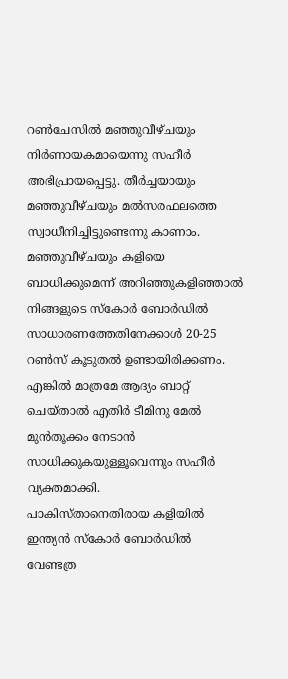റണ്‍ചേസില്‍ മഞ്ഞുവീഴ്ചയും നിര്‍ണായകമായെന്നു സഹീര്‍ അഭിപ്രായപ്പെട്ടു. തീര്‍ച്ചയായും മഞ്ഞുവീഴ്ചയും മല്‍സരഫലത്തെ സ്വാധീനിച്ചിട്ടുണ്ടെന്നു കാണാം. മഞ്ഞുവീഴ്ചയും കളിയെ ബാധിക്കുമെന്ന് അറിഞ്ഞുകളിഞ്ഞാല്‍ നിങ്ങളുടെ സ്‌കോര്‍ ബോര്‍ഡില്‍ സാധാരണത്തേതിനേക്കാള്‍ 20-25 റണ്‍സ് കൂടുതല്‍ ഉണ്ടായിരിക്കണം. എങ്കില്‍ മാത്രമേ ആദ്യം ബാറ്റ് ചെയ്താല്‍ എതിര്‍ ടീമിനു മേല്‍ മുന്‍തൂക്കം നേടാന്‍ സാധിക്കുകയുള്ളൂവെന്നും സഹീര്‍ വ്യക്തമാക്കി.
പാകിസ്താനെതിരായ കളിയില്‍ ഇന്ത്യന്‍ സ്‌കോര്‍ ബോര്‍ഡില്‍ വേണ്ടത്ര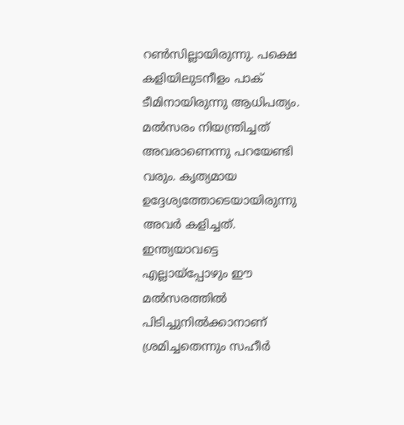റണ്‍സില്ലായിരുന്നു. പക്ഷെ കളിയിലുടനീളം പാക് ടീമിനായിരുന്നു ആധിപത്യം. മല്‍സരം നിയന്ത്രിച്ചത് അവരാണെന്നു പറയേണ്ടി വരും. കൃത്യമായ ഉദ്ദേശ്യത്തോടെയായിരുന്നു അവര്‍ കളിച്ചത്. ഇന്ത്യയാവട്ടെ എല്ലായ്‌പ്പോഴും ഈ മല്‍സരത്തില്‍ പിടിച്ചുനില്‍ക്കാനാണ് ശ്രമിച്ചതെന്നും സഹീര്‍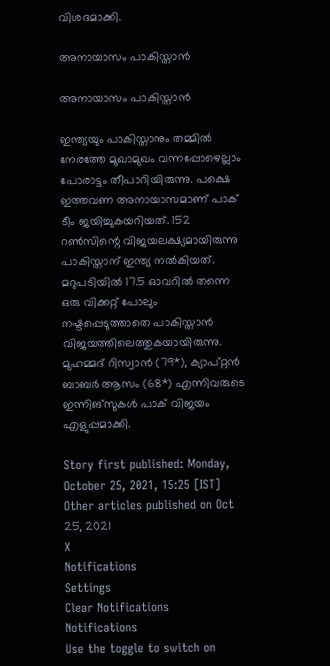വിശദമാക്കി.

അനായാസം പാകിസ്താന്‍

അനായാസം പാകിസ്താന്‍

ഇന്ത്യയും പാകിസ്താനും തമ്മില്‍ നേരത്തേ മുഖാമുഖം വന്നപ്പോഴെല്ലാം പോരാട്ടം തീപാറിയിരുന്നു. പക്ഷെ ഇത്തവണ അനായാസമാണ് പാക് ടീം ജയിച്ചുകയറിയത്. 152 റണ്‍സിന്റെ വിജയലക്ഷ്യമായിരുന്നു പാകിസ്താന് ഇന്ത്യ നല്‍കിയത്. മറുപടിയില്‍ 17.5 ഓവറില്‍ തന്നെ ഒരു വിക്കറ്റ് പോലും നഷ്ടപ്പെടുത്താതെ പാകിസ്താന്‍ വിജയത്തിലെത്തുകയായിരുന്നു. മുഹമ്മദ് റിസ്വാന്‍ (79*), ക്യാപ്റ്റന്‍ ബാബര്‍ ആസം (68*) എന്നിവരുടെ ഇന്നിങ്‌സുകള്‍ പാക് വിജയം എളുപ്പമാക്കി.

Story first published: Monday, October 25, 2021, 15:25 [IST]
Other articles published on Oct 25, 2021
X
Notifications
Settings
Clear Notifications
Notifications
Use the toggle to switch on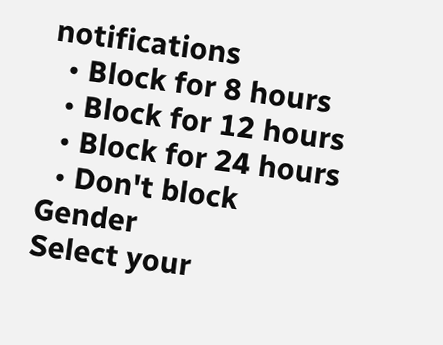notifications
  • Block for 8 hours
  • Block for 12 hours
  • Block for 24 hours
  • Don't block
Gender
Select your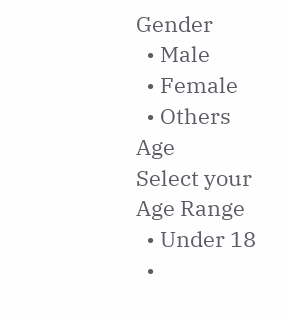Gender
  • Male
  • Female
  • Others
Age
Select your Age Range
  • Under 18
  •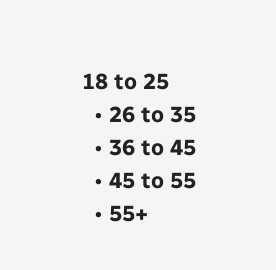18 to 25
  • 26 to 35
  • 36 to 45
  • 45 to 55
  • 55+